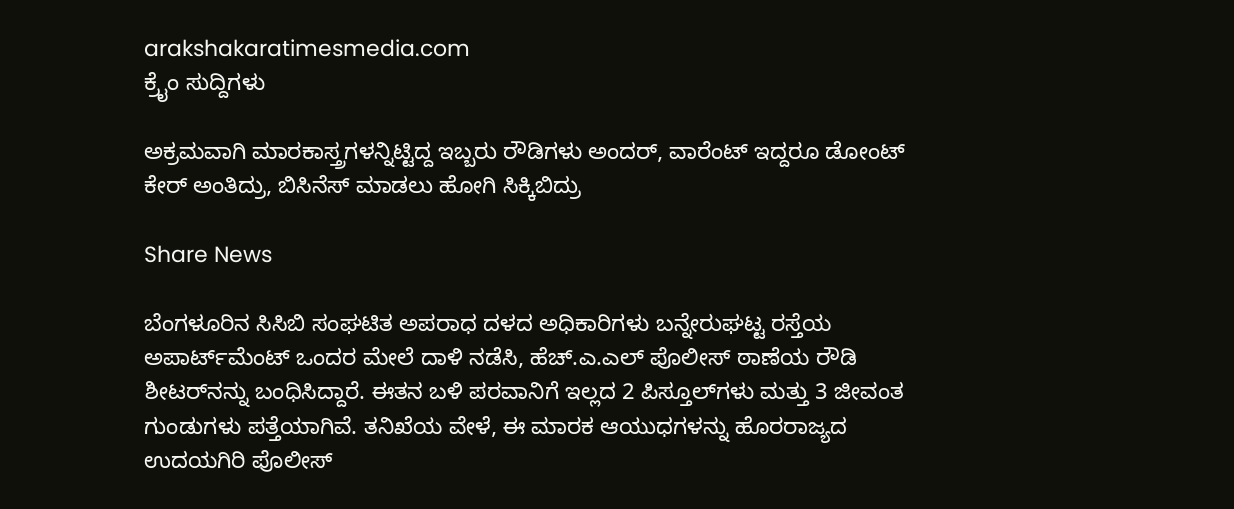arakshakaratimesmedia.com
ಕ್ರೈಂ ಸುದ್ದಿಗಳು

ಅಕ್ರಮವಾಗಿ ಮಾರಕಾಸ್ತ್ರಗಳನ್ನಿಟ್ಟಿದ್ದ ಇಬ್ಬರು ರೌಡಿಗಳು ಅಂದರ್, ವಾರೆಂಟ್ ಇದ್ದರೂ ಡೋಂಟ್ ಕೇರ್ ಅಂತಿದ್ರು, ಬಿಸಿನೆಸ್ ಮಾಡಲು ಹೋಗಿ ಸಿಕ್ಕಿಬಿದ್ರು

Share News

ಬೆಂಗಳೂರಿನ ಸಿಸಿಬಿ ಸಂಘಟಿತ ಅಪರಾಧ ದಳದ ಅಧಿಕಾರಿಗಳು ಬನ್ನೇರುಘಟ್ಟ ರಸ್ತೆಯ ಅಪಾರ್ಟ್‌ಮೆಂಟ್‌ ಒಂದರ ಮೇಲೆ ದಾಳಿ ನಡೆಸಿ, ಹೆಚ್.ಎ.ಎಲ್ ಪೊಲೀಸ್ ಠಾಣೆಯ ರೌಡಿ ಶೀಟರ್‌ನನ್ನು ಬಂಧಿಸಿದ್ದಾರೆ. ಈತನ ಬಳಿ ಪರವಾನಿಗೆ ಇಲ್ಲದ 2 ಪಿಸ್ತೂಲ್‌ಗಳು ಮತ್ತು 3 ಜೀವಂತ ಗುಂಡುಗಳು ಪತ್ತೆಯಾಗಿವೆ. ತನಿಖೆಯ ವೇಳೆ, ಈ ಮಾರಕ ಆಯುಧಗಳನ್ನು ಹೊರರಾಜ್ಯದ ಉದಯಗಿರಿ ಪೊಲೀಸ್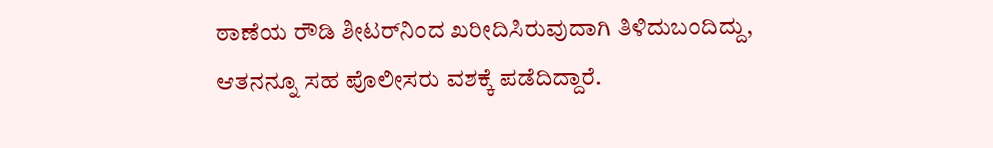ಠಾಣೆಯ ರೌಡಿ ಶೀಟರ್‌ನಿಂದ ಖರೀದಿಸಿರುವುದಾಗಿ ತಿಳಿದುಬಂದಿದ್ದು, ಆತನನ್ನೂ ಸಹ ಪೊಲೀಸರು ವಶಕ್ಕೆ ಪಡೆದಿದ್ದಾರೆ.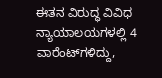ಈತನ ವಿರುದ್ಧ ವಿವಿಧ ನ್ಯಾಯಾಲಯಗಳಲ್ಲಿ 4 ವಾರೆಂಟ್‌ಗಳಿದ್ದು,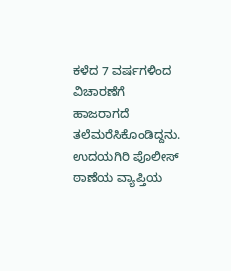ಕಳೆದ 7 ವರ್ಷಗಳಿಂದ ವಿಚಾರಣೆಗೆ ಹಾಜರಾಗದೆ ತಲೆಮರೆಸಿಕೊಂಡಿದ್ದನು. ಉದಯಗಿರಿ ಪೊಲೀಸ್ ಠಾಣೆಯ ವ್ಯಾಪ್ತಿಯ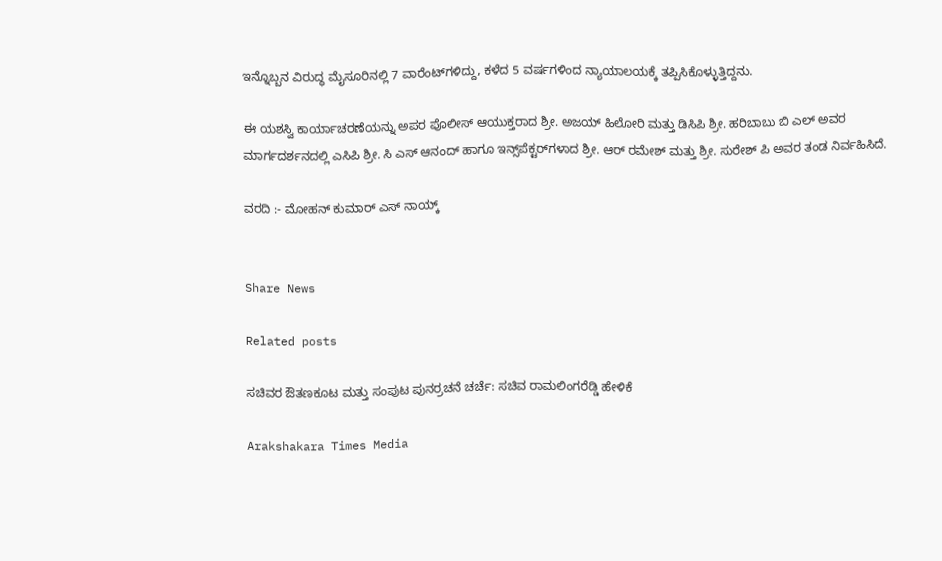ಇನ್ನೊಬ್ಬನ ವಿರುದ್ಧ ಮೈಸೂರಿನಲ್ಲಿ 7 ವಾರೆಂಟ್‌ಗಳಿದ್ದು, ಕಳೆದ 5 ವರ್ಷಗಳಿಂದ ನ್ಯಾಯಾಲಯಕ್ಕೆ ತಪ್ಪಿಸಿಕೊಳ್ಳುತ್ತಿದ್ದನು.

ಈ ಯಶಸ್ವಿ ಕಾರ್ಯಾಚರಣೆಯನ್ನು ಅಪರ ಪೊಲೀಸ್ ಆಯುಕ್ತರಾದ ಶ್ರೀ. ಅಜಯ್ ಹಿಲೋರಿ ಮತ್ತು ಡಿಸಿಪಿ ಶ್ರೀ. ಹರಿಬಾಬು ಬಿ ಎಲ್ ಅವರ ಮಾರ್ಗದರ್ಶನದಲ್ಲಿ ಎಸಿಪಿ ಶ್ರೀ. ಸಿ ಎಸ್ ಆನಂದ್ ಹಾಗೂ ಇನ್ಸ್‌ಪೆಕ್ಟರ್‌ಗಳಾದ ಶ್ರೀ. ಆರ್ ರಮೇಶ್ ಮತ್ತು ಶ್ರೀ. ಸುರೇಶ್ ಪಿ ಅವರ ತಂಡ ನಿರ್ವಹಿಸಿದೆ.

ವರದಿ :- ಮೋಹನ್ ಕುಮಾರ್ ಎಸ್ ನಾಯ್ಕ್


Share News

Related posts

ಸಚಿವರ ಔತಣಕೂಟ ಮತ್ತು ಸಂಪುಟ ಪುನರ್ರಚನೆ ಚರ್ಚೆ: ಸಚಿವ ರಾಮಲಿಂಗರೆಡ್ಡಿ ಹೇಳಿಕೆ

Arakshakara Times Media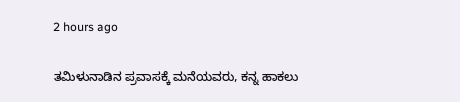2 hours ago

ತಮಿಳುನಾಡಿನ ಪ್ರವಾಸಕ್ಕೆ ಮನೆಯವರು, ಕನ್ನ ಹಾಕಲು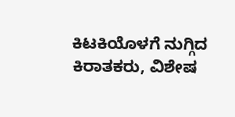ಕಿಟಕಿಯೊಳಗೆ ನುಗ್ಗಿದ ಕಿರಾತಕರು, ವಿಶೇಷ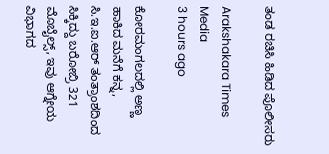ತಂಡ ರಚಿಸಿ ಹಿಡಿದ ಪೊಲೀಸರು

Arakshakara Times Media
3 hours ago

ಕೋರಮಂಗಲದಲ್ಲಿ ಅಣ್ಣ ಹಾಕಿದ ಮನೆಗೆ ಕನ್ನ, ಸಿ.ಇ.ಐ.ಆರ್ ತಂತ್ರಾಂಶದಿಂದ ಸಿಕ್ಕಿದ್ದು ಬರೋಬ್ರಿ 321 ಮೊಬೈಲ್ಸ್, ಇವು ಆಗ್ನೇಯ ವಿಭಾಗದ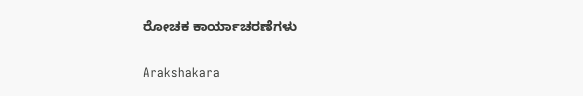ರೋಚಕ ಕಾರ್ಯಾಚರಣೆಗಳು

Arakshakara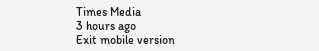Times Media
3 hours ago
Exit mobile version